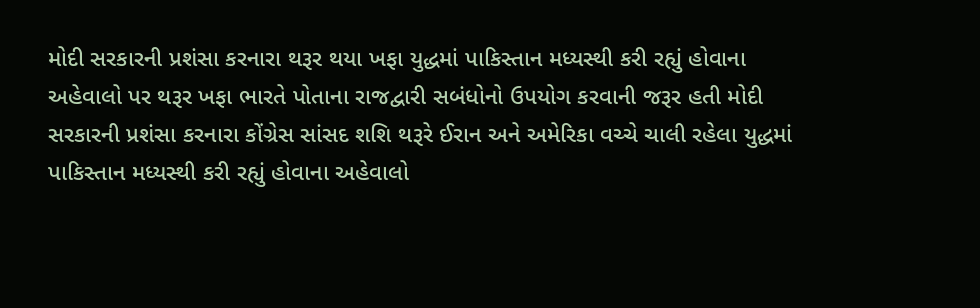મોદી સરકારની પ્રશંસા કરનારા થરૂર થયા ખફા યુદ્ધમાં પાકિસ્તાન મધ્યસ્થી કરી રહ્યું હોવાના અહેવાલો પર થરૂર ખફા ભારતે પોતાના રાજદ્વારી સબંધોનો ઉપયોગ કરવાની જરૂર હતી મોદી સરકારની પ્રશંસા કરનારા કોંગ્રેસ સાંસદ શશિ થરૂરે ઈરાન અને અમેરિકા વચ્ચે ચાલી રહેલા યુદ્ધમાં પાકિસ્તાન મધ્યસ્થી કરી રહ્યું હોવાના અહેવાલો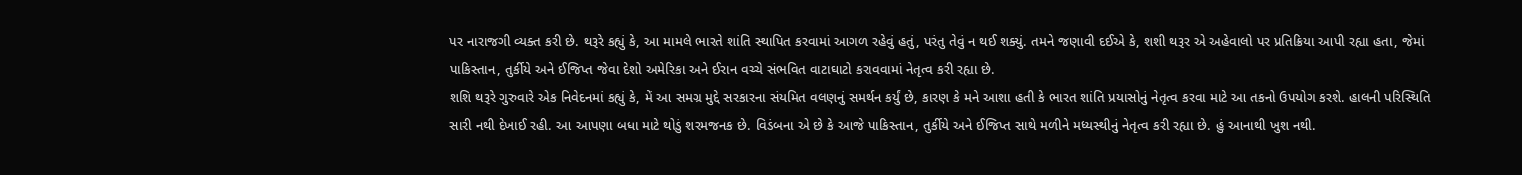પર નારાજગી વ્યક્ત કરી છે. થરૂરે કહ્યું કે, આ મામલે ભારતે શાંતિ સ્થાપિત કરવામાં આગળ રહેવું હતું, પરંતુ તેવું ન થઈ શક્યું. તમને જણાવી દઈએ કે, શશી થરૂર એ અહેવાલો પર પ્રતિક્રિયા આપી રહ્યા હતા, જેમાં પાકિસ્તાન, તુર્કીયે અને ઈજિપ્ત જેવા દેશો અમેરિકા અને ઈરાન વચ્ચે સંભવિત વાટાઘાટો કરાવવામાં નેતૃત્વ કરી રહ્યા છે.
શશિ થરૂરે ગુરુવારે એક નિવેદનમાં કહ્યું કે, મેં આ સમગ્ર મુદ્દે સરકારના સંયમિત વલણનું સમર્થન કર્યું છે, કારણ કે મને આશા હતી કે ભારત શાંતિ પ્રયાસોનું નેતૃત્વ કરવા માટે આ તકનો ઉપયોગ કરશે. હાલની પરિસ્થિતિ સારી નથી દેખાઈ રહી. આ આપણા બધા માટે થોડું શરમજનક છે. વિડંબના એ છે કે આજે પાકિસ્તાન, તુર્કીયે અને ઈજિપ્ત સાથે મળીને મધ્યસ્થીનું નેતૃત્વ કરી રહ્યા છે. હું આનાથી ખુશ નથી.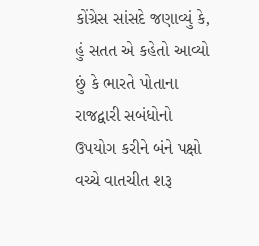કોંગ્રેસ સાંસદે જણાવ્યું કે, હું સતત એ કહેતો આવ્યો છું કે ભારતે પોતાના રાજદ્વારી સબંધોનો ઉપયોગ કરીને બંને પક્ષો વચ્ચે વાતચીત શરૂ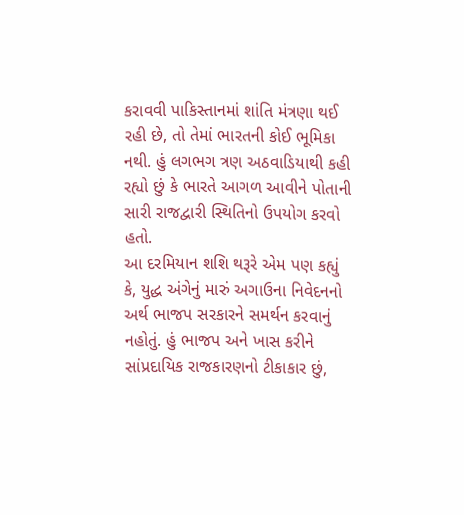કરાવવી પાકિસ્તાનમાં શાંતિ મંત્રણા થઈ રહી છે, તો તેમાં ભારતની કોઈ ભૂમિકા નથી. હું લગભગ ત્રણ અઠવાડિયાથી કહી રહ્યો છું કે ભારતે આગળ આવીને પોતાની સારી રાજદ્વારી સ્થિતિનો ઉપયોગ કરવો હતો.
આ દરમિયાન શશિ થરૂરે એમ પણ કહ્યું કે, યુદ્ધ અંગેનું મારું અગાઉના નિવેદનનો અર્થ ભાજપ સરકારને સમર્થન કરવાનું નહોતું. હું ભાજપ અને ખાસ કરીને સાંપ્રદાયિક રાજકારણનો ટીકાકાર છું,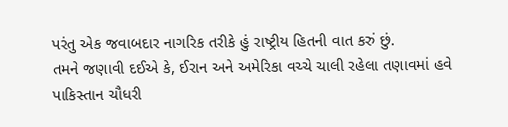પરંતુ એક જવાબદાર નાગરિક તરીકે હું રાષ્ટ્રીય હિતની વાત કરું છું.
તમને જણાવી દઈએ કે, ઈરાન અને અમેરિકા વચ્ચે ચાલી રહેલા તણાવમાં હવે પાકિસ્તાન ચૌધરી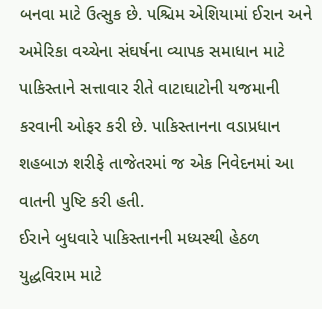બનવા માટે ઉત્સુક છે. પશ્ચિમ એશિયામાં ઈરાન અને અમેરિકા વચ્ચેના સંઘર્ષના વ્યાપક સમાધાન માટે પાકિસ્તાને સત્તાવાર રીતે વાટાઘાટોની યજમાની કરવાની ઓફર કરી છે. પાકિસ્તાનના વડાપ્રધાન શહબાઝ શરીફે તાજેતરમાં જ એક નિવેદનમાં આ વાતની પુષ્ટિ કરી હતી.
ઈરાને બુધવારે પાકિસ્તાનની મધ્યસ્થી હેઠળ યુદ્ધવિરામ માટે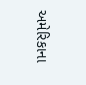અમેરિકાના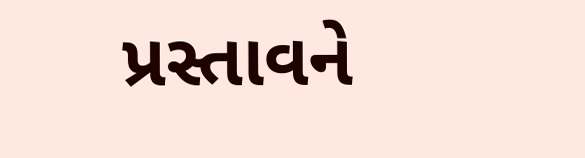પ્રસ્તાવને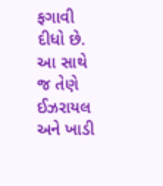ફગાવી દીધો છે. આ સાથે જ તેણે ઈઝરાયલ અને ખાડી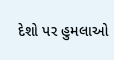દેશો પર હુમલાઓ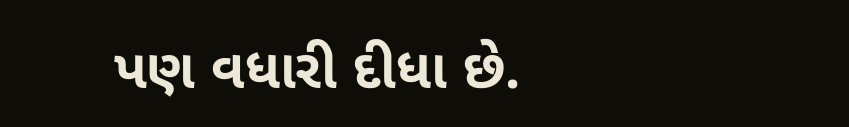પણ વધારી દીધા છે.